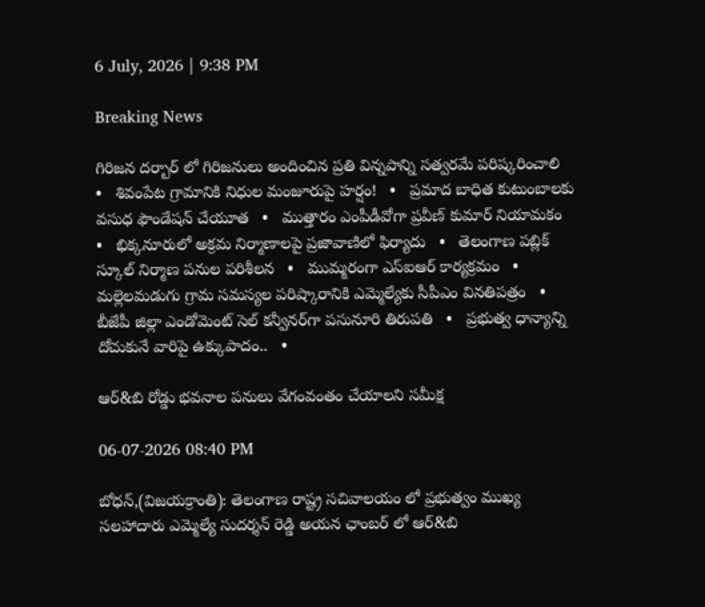6 July, 2026 | 9:38 PM

Breaking News

గిరిజన దర్బార్ లో గిరిజనులు అందించిన ప్రతి విన్నపాన్ని సత్వరమే పరిష్కరించాలి   •   శివంపేట గ్రామానికి నిధుల మంజూరుపై హర్షం!   •   ప్రమాద బాధిత కుటుంబాలకు వసుధ ఫౌండేషన్ చేయూత   •   ముత్తారం ఎంపీడీవోగా ప్రవీణ్ కుమార్ నియామకం   •   భిక్కనూరులో అక్రమ నిర్మాణాలపై ప్రజావాణిలో ఫిర్యాదు   •   తెలంగాణ పబ్లిక్ స్కూల్ నిర్మాణ పనుల పరిశీలన   •   ముమ్మరంగా ఎస్‌ఐఆర్ కార్యక్రమం   •   మల్లెలమడుగు గ్రామ సమస్యల పరిష్కారానికి ఎమ్మెల్యేకు సీపీఎం వినతిపత్రం   •   బీజేపీ జిల్లా ఎండోమెంట్ సెల్ కన్వీనర్‌గా పసునూరి తిరుపతి   •   ప్రభుత్వ ధాన్యాన్ని దోచుకునే వారిపై ఉక్కుపాదం..   •

ఆర్&బి రోడ్డు భవనాల పనులు వేగంవంతం చేయాలని సమీక్ష

06-07-2026 08:40 PM

బోధన్,(విజయక్రాంతి): తెలంగాణ రాష్ట్ర సచివాలయం లో ప్రభుత్వం ముఖ్య సలహాదారు ఎమ్మెల్యే సుదర్శన్ రెడ్డి అయన ఛాంబర్ లో ఆర్&బి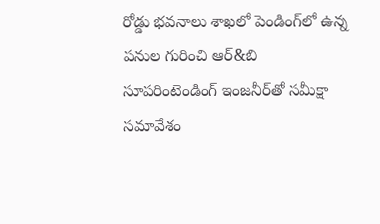రోడ్డు భవనాలు శాఖలో పెండింగ్‌లో ఉన్న పనుల గురించి ఆర్&బి సూపరింటెండింగ్ ఇంజనీర్‌తో సమీక్షా సమావేశం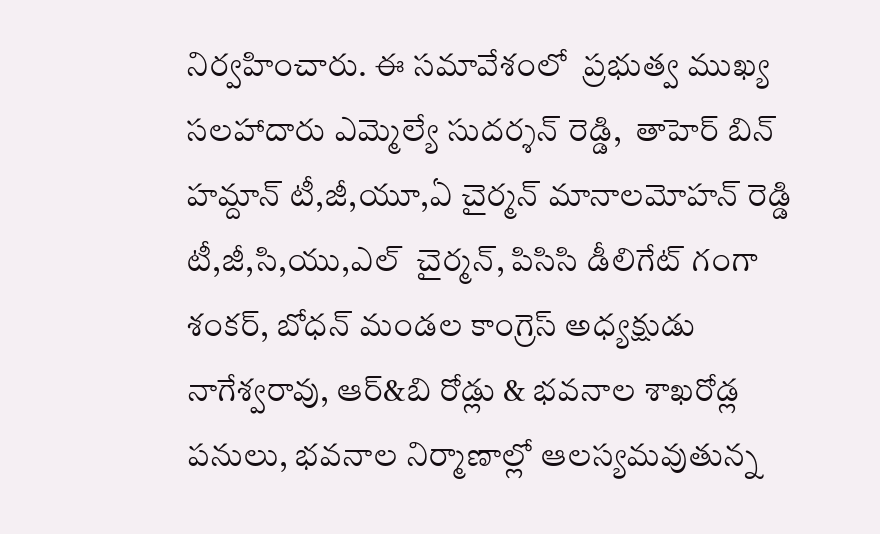నిర్వహించారు. ఈ సమావేశంలో  ప్రభుత్వ ముఖ్య సలహాదారు ఎమ్మెల్యే సుదర్శన్ రెడ్డి,  తాహెర్ బిన్ హమ్దాన్ టీ,జీ,యూ,ఏ చైర్మన్ మానాలమోహన్ రెడ్డి  టీ,జీ,సి,యు,ఎల్  చైర్మన్, పిసిసి డీలిగేట్ గంగా శంకర్, బోధన్ మండల కాంగ్రెస్ అధ్యక్షుడు నాగేశ్వరావు, ఆర్&బి రోడ్లు & భవనాల శాఖరోడ్ల పనులు, భవనాల నిర్మాణాల్లో ఆలస్యమవుతున్న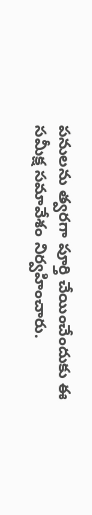పనులను త్వరగా పూర్తి చేయించేందుకు ఈ సమీక్ష సమావేశం నిర్వహించారు.